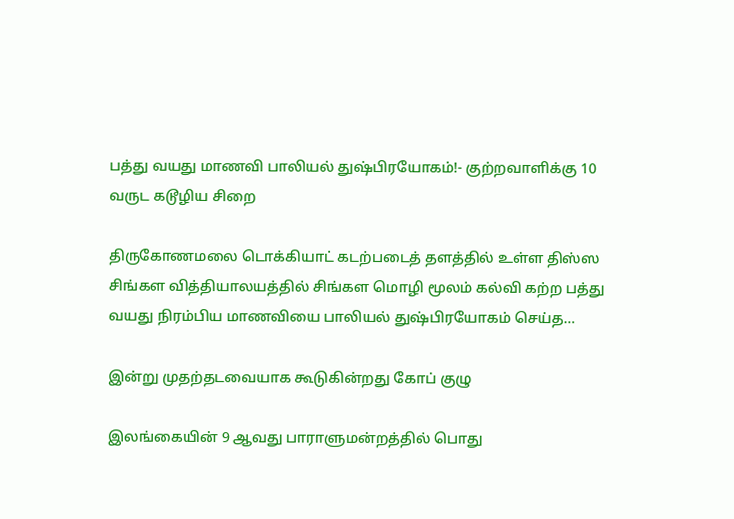பத்து வயது மாணவி பாலியல் துஷ்பிரயோகம்!- குற்றவாளிக்கு 10 வருட கடூழிய சிறை

திருகோணமலை டொக்கியாட் கடற்படைத் தளத்தில் உள்ள திஸ்ஸ சிங்கள வித்தியாலயத்தில் சிங்கள மொழி மூலம் கல்வி கற்ற பத்து வயது நிரம்பிய மாணவியை பாலியல் துஷ்பிரயோகம் செய்த…

இன்று முதற்தடவையாக கூடுகின்றது கோப் குழு

இலங்கையின் 9 ஆவது பாராளுமன்றத்தில் பொது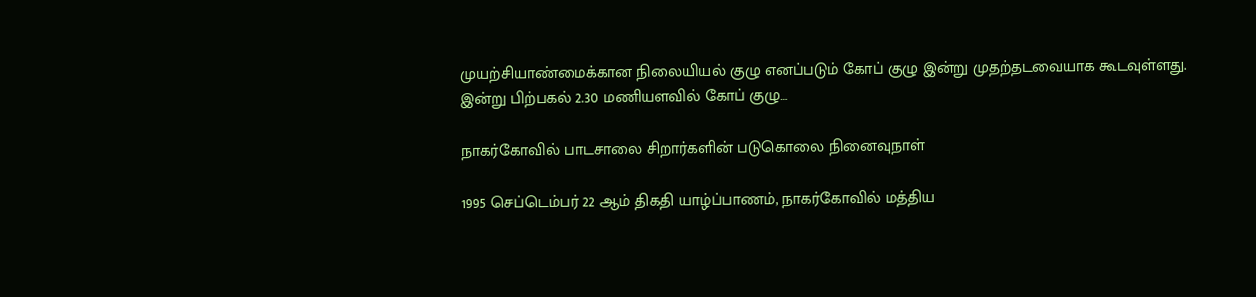முயற்சியாண்மைக்கான நிலையியல் குழு எனப்படும் கோப் குழு இன்று முதற்தடவையாக கூடவுள்ளது. இன்று பிற்பகல் 2.30 மணியளவில் கோப் குழு…

நாகர்கோவில் பாடசாலை சிறார்களின் படுகொலை நினைவுநாள்

1995 செப்டெம்பர் 22 ஆம் திகதி யாழ்ப்பாணம், நாகர்கோவில் மத்திய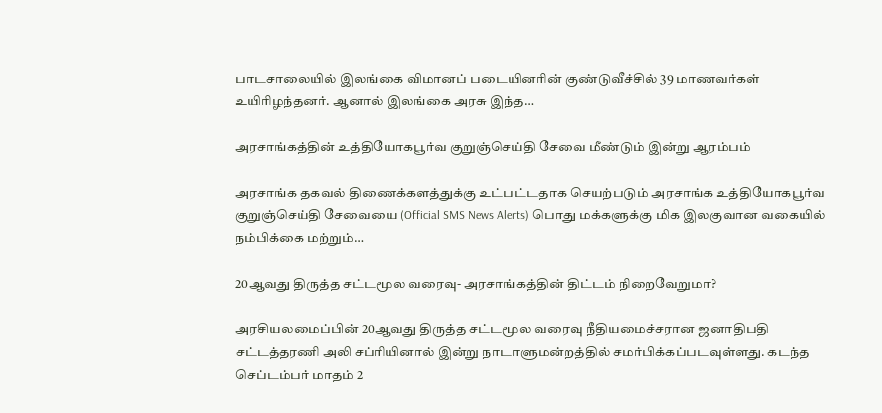பாடசாலையில் இலங்கை விமானப் படையினரின் குண்டுவீச்சில் 39 மாணவர்கள் உயிரிழந்தனர். ஆனால் இலங்கை அரசு இந்த…

அரசாங்கத்தின் உத்தியோகபூர்வ குறுஞ்செய்தி சேவை மீண்டும் இன்று ஆரம்பம்

அரசாங்க தகவல் திணைக்களத்துக்கு உட்பட்டதாக செயற்படும் அரசாங்க உத்தியோகபூர்வ குறுஞ்செய்தி சேவையை (Official SMS News Alerts) பொது மக்களுக்கு மிக இலகுவான வகையில் நம்பிக்கை மற்றும்…

20ஆவது திருத்த சட்டமூல வரைவு- அரசாங்கத்தின் திட்டம் நிறைவேறுமா?

அரசியலமைப்பின் 20ஆவது திருத்த சட்டமூல வரைவு நீதியமைச்சரான ஜனாதிபதி சட்டத்தரணி அலி சப்ரியினால் இன்று நாடாளுமன்றத்தில் சமர்பிக்கப்படவுள்ளது. கடந்த செப்டம்பர் மாதம் 2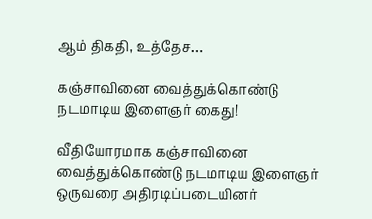ஆம் திகதி, உத்தேச…

கஞ்சாவினை வைத்துக்கொண்டு நடமாடிய இளைஞர் கைது!

வீதியோரமாக கஞ்சாவினை வைத்துக்கொண்டு நடமாடிய இளைஞர் ஒருவரை அதிரடிப்படையினர்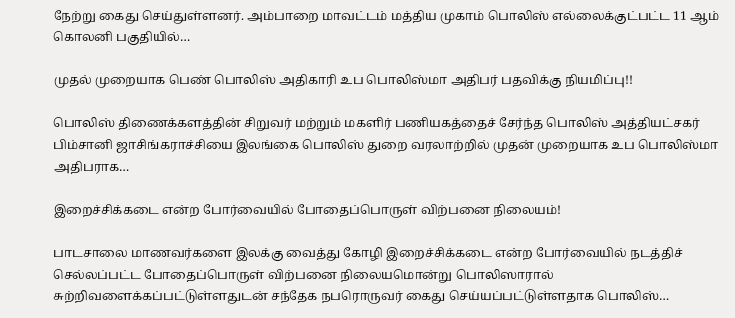நேற்று கைது செய்துள்ளனர். அம்பாறை மாவட்டம் மத்திய முகாம் பொலிஸ் எல்லைக்குட்பட்ட 11 ஆம் கொலனி பகுதியில்…

முதல் முறையாக பெண் பொலிஸ் அதிகாரி உப பொலிஸ்மா அதிபர் பதவிக்கு நியமிப்பு!!

பொலிஸ் திணைக்களத்தின் சிறுவர் மற்றும் மகளிர் பணியகத்தைச் சேர்ந்த பொலிஸ் அத்தியட்சகர் பிம்சானி ஜாசிங்கராச்சியை இலங்கை பொலிஸ் துறை வரலாற்றில் முதன் முறையாக உப பொலிஸ்மா அதிபராக…

இறைச்சிக்கடை என்ற போர்வையில் போதைப்பொருள் விற்பனை நிலையம்!

பாடசாலை மாணவர்களை இலக்கு வைத்து கோழி இறைச்சிக்கடை என்ற போர்வையில் நடத்திச் செல்லப்பட்ட போதைப்பொருள் விற்பனை நிலையமொன்று பொலிஸாரால் சுற்றிவளைக்கப்பட்டுள்ளதுடன் சந்தேக நபரொருவர் கைது செய்யப்பட்டுள்ளதாக பொலிஸ்…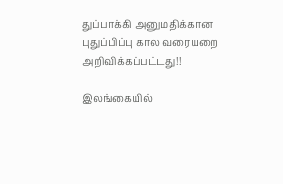துப்பாக்கி அனுமதிக்கான புதுப்பிப்பு கால வரையறை அறிவிக்கப்பட்டது!!

இலங்கையில்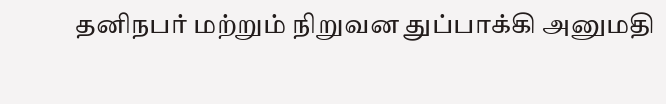தனிநபர் மற்றும் நிறுவன துப்பாக்கி அனுமதி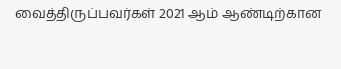வைத்திருப்பவர்கள் 2021 ஆம் ஆண்டிற்கான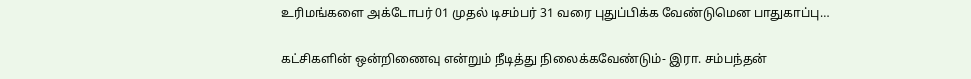உரிமங்களை அக்டோபர் 01 முதல் டிசம்பர் 31 வரை புதுப்பிக்க வேண்டுமென பாதுகாப்பு…

கட்சிகளின் ஒன்றிணைவு என்றும் நீடித்து நிலைக்கவேண்டும்- இரா. சம்பந்தன்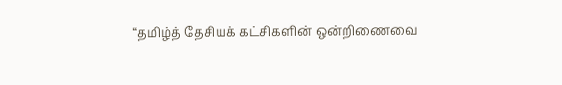“தமிழ்த் தேசியக் கட்சிகளின் ஒன்றிணைவை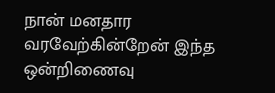நான் மனதார வரவேற்கின்றேன் இந்த ஒன்றிணைவு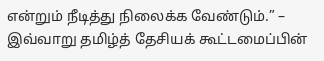என்றும் நீடித்து நிலைக்க வேண்டும்.” – இவ்வாறு தமிழ்த் தேசியக் கூட்டமைப்பின்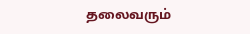தலைவரும்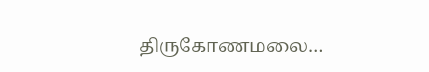திருகோணமலை…